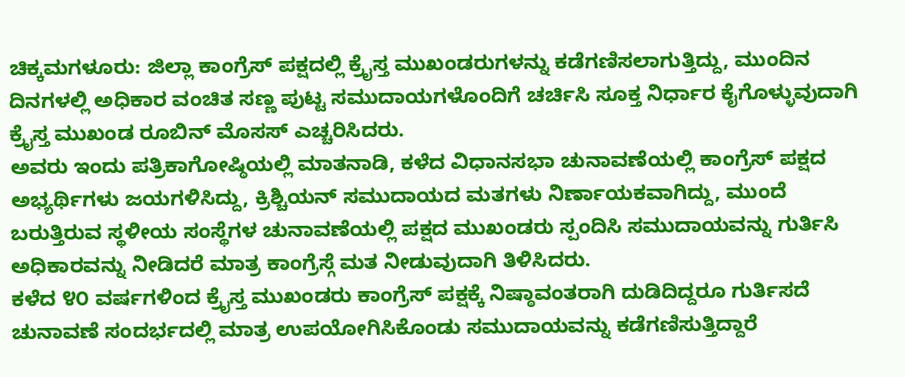ಚಿಕ್ಕಮಗಳೂರು: ಜಿಲ್ಲಾ ಕಾಂಗ್ರೆಸ್ ಪಕ್ಷದಲ್ಲಿ ಕ್ರೈಸ್ತ ಮುಖಂಡರುಗಳನ್ನು ಕಡೆಗಣಿಸಲಾಗುತ್ತಿದ್ದು, ಮುಂದಿನ ದಿನಗಳಲ್ಲಿ ಅಧಿಕಾರ ವಂಚಿತ ಸಣ್ಣ ಪುಟ್ಟ ಸಮುದಾಯಗಳೊಂದಿಗೆ ಚರ್ಚಿಸಿ ಸೂಕ್ತ ನಿರ್ಧಾರ ಕೈಗೊಳ್ಳುವುದಾಗಿ ಕ್ರೈಸ್ತ ಮುಖಂಡ ರೂಬಿನ್ ಮೊಸಸ್ ಎಚ್ಚರಿಸಿದರು.
ಅವರು ಇಂದು ಪತ್ರಿಕಾಗೋಷ್ಠಿಯಲ್ಲಿ ಮಾತನಾಡಿ, ಕಳೆದ ವಿಧಾನಸಭಾ ಚುನಾವಣೆಯಲ್ಲಿ ಕಾಂಗ್ರೆಸ್ ಪಕ್ಷದ ಅಭ್ಯರ್ಥಿಗಳು ಜಯಗಳಿಸಿದ್ದು, ಕ್ರಿಶ್ಚಿಯನ್ ಸಮುದಾಯದ ಮತಗಳು ನಿರ್ಣಾಯಕವಾಗಿದ್ದು, ಮುಂದೆ ಬರುತ್ತಿರುವ ಸ್ಥಳೀಯ ಸಂಸ್ಥೆಗಳ ಚುನಾವಣೆಯಲ್ಲಿ ಪಕ್ಷದ ಮುಖಂಡರು ಸ್ಪಂದಿಸಿ ಸಮುದಾಯವನ್ನು ಗುರ್ತಿಸಿ ಅಧಿಕಾರವನ್ನು ನೀಡಿದರೆ ಮಾತ್ರ ಕಾಂಗ್ರೆಸ್ಗೆ ಮತ ನೀಡುವುದಾಗಿ ತಿಳಿಸಿದರು.
ಕಳೆದ ೪೦ ವರ್ಷಗಳಿಂದ ಕ್ರೈಸ್ತ ಮುಖಂಡರು ಕಾಂಗ್ರೆಸ್ ಪಕ್ಷಕ್ಕೆ ನಿಷ್ಠಾವಂತರಾಗಿ ದುಡಿದಿದ್ದರೂ ಗುರ್ತಿಸದೆ ಚುನಾವಣೆ ಸಂದರ್ಭದಲ್ಲಿ ಮಾತ್ರ ಉಪಯೋಗಿಸಿಕೊಂಡು ಸಮುದಾಯವನ್ನು ಕಡೆಗಣಿಸುತ್ತಿದ್ದಾರೆ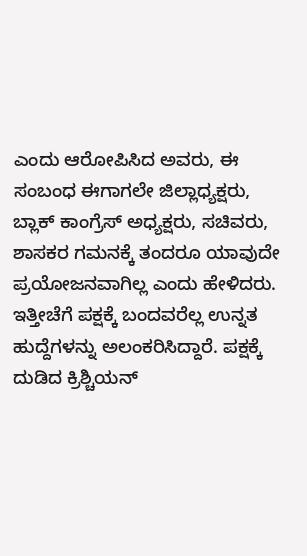ಎಂದು ಆರೋಪಿಸಿದ ಅವರು, ಈ ಸಂಬಂಧ ಈಗಾಗಲೇ ಜಿಲ್ಲಾಧ್ಯಕ್ಷರು, ಬ್ಲಾಕ್ ಕಾಂಗ್ರೆಸ್ ಅಧ್ಯಕ್ಷರು, ಸಚಿವರು, ಶಾಸಕರ ಗಮನಕ್ಕೆ ತಂದರೂ ಯಾವುದೇ ಪ್ರಯೋಜನವಾಗಿಲ್ಲ ಎಂದು ಹೇಳಿದರು.
ಇತ್ತೀಚೆಗೆ ಪಕ್ಷಕ್ಕೆ ಬಂದವರೆಲ್ಲ ಉನ್ನತ ಹುದ್ದೆಗಳನ್ನು ಅಲಂಕರಿಸಿದ್ದಾರೆ. ಪಕ್ಷಕ್ಕೆ ದುಡಿದ ಕ್ರಿಶ್ಚಿಯನ್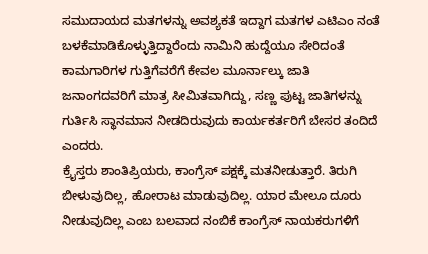ಸಮುದಾಯದ ಮತಗಳನ್ನು ಅವಶ್ಯಕತೆ ಇದ್ದಾಗ ಮತಗಳ ಎಟಿಎಂ ನಂತೆ ಬಳಕೆಮಾಡಿಕೊಳ್ಳುತ್ತಿದ್ದಾರೆಂದು ನಾಮಿನಿ ಹುದ್ದೆಯೂ ಸೇರಿದಂತೆ ಕಾಮಗಾರಿಗಳ ಗುತ್ತಿಗೆವರೆಗೆ ಕೇವಲ ಮೂರ್ನಾಲ್ಕು ಜಾತಿ ಜನಾಂಗದವರಿಗೆ ಮಾತ್ರ ಸೀಮಿತವಾಗಿದ್ದು, ಸಣ್ಣ ಪುಟ್ಟ ಜಾತಿಗಳನ್ನು ಗುರ್ತಿಸಿ ಸ್ಥಾನಮಾನ ನೀಡದಿರುವುದು ಕಾರ್ಯಕರ್ತರಿಗೆ ಬೇಸರ ತಂದಿದೆ ಎಂದರು.
ಕ್ರೈಸ್ತರು ಶಾಂತಿಪ್ರಿಯರು, ಕಾಂಗ್ರೆಸ್ ಪಕ್ಷಕ್ಕೆ ಮತನೀಡುತ್ತಾರೆ. ತಿರುಗಿ ಬೀಳುವುದಿಲ್ಲ, ಹೋರಾಟ ಮಾಡುವುದಿಲ್ಲ. ಯಾರ ಮೇಲೂ ದೂರು ನೀಡುವುದಿಲ್ಲ ಎಂಬ ಬಲವಾದ ನಂಬಿಕೆ ಕಾಂಗ್ರೆಸ್ ನಾಯಕರುಗಳಿಗೆ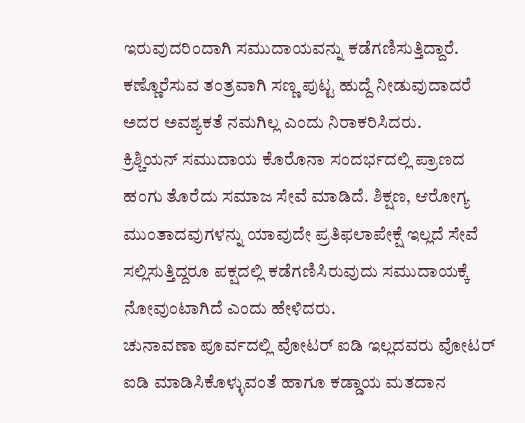ಇರುವುದರಿಂದಾಗಿ ಸಮುದಾಯವನ್ನು ಕಡೆಗಣಿಸುತ್ತಿದ್ದಾರೆ. ಕಣ್ಣೊರೆಸುವ ತಂತ್ರವಾಗಿ ಸಣ್ಣ ಪುಟ್ಟ ಹುದ್ದೆ ನೀಡುವುದಾದರೆ ಅದರ ಅವಶ್ಯಕತೆ ನಮಗಿಲ್ಲ ಎಂದು ನಿರಾಕರಿಸಿದರು.
ಕ್ರಿಶ್ಚಿಯನ್ ಸಮುದಾಯ ಕೊರೊನಾ ಸಂದರ್ಭದಲ್ಲಿ ಪ್ರಾಣದ ಹಂಗು ತೊರೆದು ಸಮಾಜ ಸೇವೆ ಮಾಡಿದೆ. ಶಿಕ್ಷಣ, ಆರೋಗ್ಯ ಮುಂತಾದವುಗಳನ್ನು ಯಾವುದೇ ಪ್ರತಿಫಲಾಪೇಕ್ಷೆ ಇಲ್ಲದೆ ಸೇವೆ ಸಲ್ಲಿಸುತ್ತಿದ್ದರೂ ಪಕ್ಷದಲ್ಲಿ ಕಡೆಗಣಿಸಿರುವುದು ಸಮುದಾಯಕ್ಕೆ ನೋವುಂಟಾಗಿದೆ ಎಂದು ಹೇಳಿದರು.
ಚುನಾವಣಾ ಪೂರ್ವದಲ್ಲಿ ವೋಟರ್ ಐಡಿ ಇಲ್ಲದವರು ವೋಟರ್ ಐಡಿ ಮಾಡಿಸಿಕೊಳ್ಳುವಂತೆ ಹಾಗೂ ಕಡ್ಡಾಯ ಮತದಾನ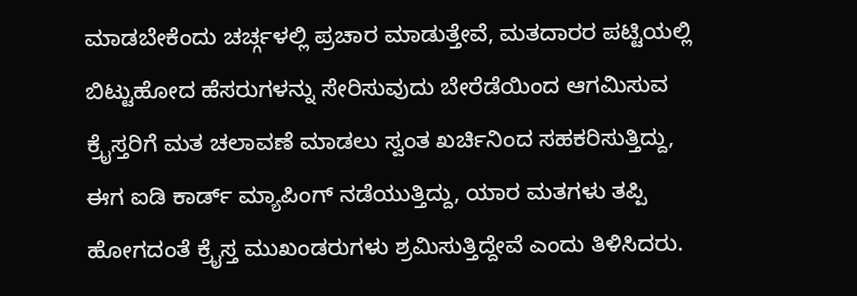ಮಾಡಬೇಕೆಂದು ಚರ್ಚ್ಗಳಲ್ಲಿ ಪ್ರಚಾರ ಮಾಡುತ್ತೇವೆ, ಮತದಾರರ ಪಟ್ಟಿಯಲ್ಲಿ ಬಿಟ್ಟುಹೋದ ಹೆಸರುಗಳನ್ನು ಸೇರಿಸುವುದು ಬೇರೆಡೆಯಿಂದ ಆಗಮಿಸುವ ಕ್ರೈಸ್ತರಿಗೆ ಮತ ಚಲಾವಣೆ ಮಾಡಲು ಸ್ವಂತ ಖರ್ಚಿನಿಂದ ಸಹಕರಿಸುತ್ತಿದ್ದು, ಈಗ ಐಡಿ ಕಾರ್ಡ್ ಮ್ಯಾಪಿಂಗ್ ನಡೆಯುತ್ತಿದ್ದು, ಯಾರ ಮತಗಳು ತಪ್ಪಿ ಹೋಗದಂತೆ ಕ್ರೈಸ್ತ ಮುಖಂಡರುಗಳು ಶ್ರಮಿಸುತ್ತಿದ್ದೇವೆ ಎಂದು ತಿಳಿಸಿದರು.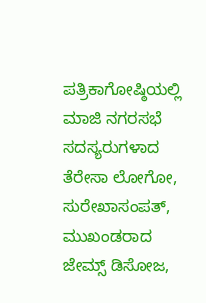ಪತ್ರಿಕಾಗೋಷ್ಠಿಯಲ್ಲಿ ಮಾಜಿ ನಗರಸಭೆ ಸದಸ್ಯರುಗಳಾದ ತೆರೇಸಾ ಲೋಗೋ, ಸುರೇಖಾಸಂಪತ್, ಮುಖಂಡರಾದ ಜೇಮ್ಸ್ ಡಿಸೋಜ,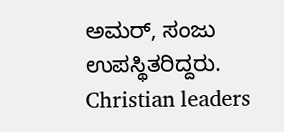ಅಮರ್, ಸಂಜು ಉಪಸ್ಥಿತರಿದ್ದರು.
Christian leaders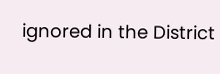ignored in the District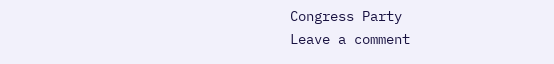Congress Party
Leave a comment